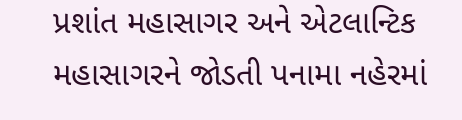પ્રશાંત મહાસાગર અને એટલાન્ટિક મહાસાગરને જોડતી પનામા નહેરમાં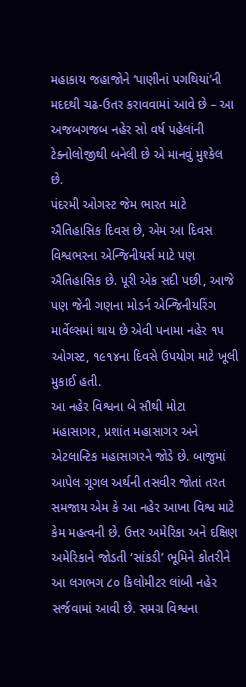મહાકાય જહાજોને ‘પાણીનાં પગથિયાં’ની મદદથી ચઢ-ઉતર કરાવવામાં આવે છે – આ અજબગજબ નહેર સો વર્ષ પહેલાંની ટેક્નોલોજીથી બનેલી છે એ માનવું મુશ્કેલ છે.
પંદરમી ઓગસ્ટ જેમ ભારત માટે ઐતિહાસિક દિવસ છે, એમ આ દિવસ વિશ્વભરના એન્જિનીયર્સ માટે પણ ઐતિહાસિક છે. પૂરી એક સદી પછી, આજે પણ જેની ગણના મોડર્ન એન્જિનીયરિંગ માર્વેલ્સમાં થાય છે એવી પનામા નહેર ૧૫ ઓગસ્ટ, ૧૯૧૪ના દિવસે ઉપયોગ માટે ખૂલી મુકાઈ હતી.
આ નહેર વિશ્વના બે સૌથી મોટા મહાસાગર, પ્રશાંત મહાસાગર અને એટલાન્ટિક મહાસાગરને જોડે છે. બાજુમાં આપેલ ગૂગલ અર્થની તસવીર જોતાં તરત સમજાય એમ કે આ નહેર આખા વિશ્વ માટે કેમ મહત્વની છે. ઉત્તર અમેરિકા અને દક્ષિણ અમેરિકાને જોડતી ‘સાંકડી’ ભૂમિને કોતરીને આ લગભગ ૮૦ કિલોમીટર લાંબી નહેર સર્જવામાં આવી છે. સમગ્ર વિશ્વના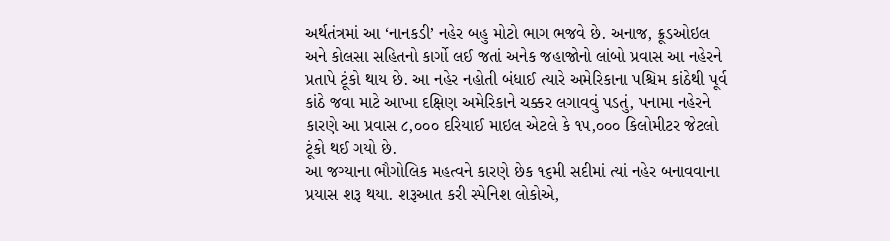અર્થતંત્રમાં આ ‘નાનકડી’ નહેર બહુ મોટો ભાગ ભજવે છે. અનાજ, ક્રૂડઓઇલ અને કોલસા સહિતનો કાર્ગો લઈ જતાં અનેક જહાજોનો લાંબો પ્રવાસ આ નહેરને પ્રતાપે ટૂંકો થાય છે. આ નહેર નહોતી બંધાઈ ત્યારે અમેરિકાના પશ્ચિમ કાંઠેથી પૂર્વ કાંઠે જવા માટે આખા દક્ષિણ અમેરિકાને ચક્કર લગાવવું પડતું, પનામા નહેરને કારણે આ પ્રવાસ ૮,૦૦૦ દરિયાઈ માઇલ એટલે કે ૧૫,૦૦૦ કિલોમીટર જેટલો ટૂંકો થઈ ગયો છે.
આ જગ્યાના ભૌગોલિક મહત્વને કારણે છેક ૧૬મી સદીમાં ત્યાં નહેર બનાવવાના પ્રયાસ શરૂ થયા. શરૂઆત કરી સ્પેનિશ લોકોએ,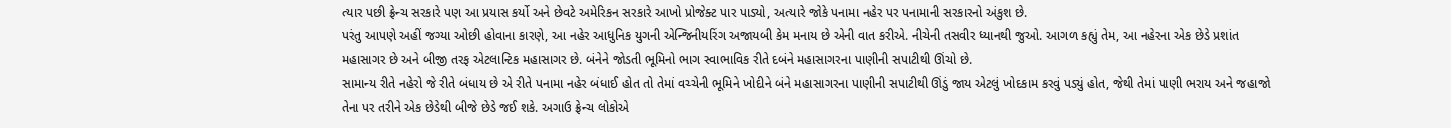ત્યાર પછી ફ્રેન્ચ સરકારે પણ આ પ્રયાસ કર્યો અને છેવટે અમેરિકન સરકારે આખો પ્રોજેક્ટ પાર પાડ્યો, અત્યારે જોકે પનામા નહેર પર પનામાની સરકારનો અંકુશ છે.
પરંતુ આપણે અહીં જગ્યા ઓછી હોવાના કારણે, આ નહેર આધુનિક યુગની એન્જિનીયરિંગ અજાયબી કેમ મનાય છે એની વાત કરીએ. નીચેની તસવીર ધ્યાનથી જુઓ. આગળ કહ્યું તેમ, આ નહેરના એક છેડે પ્રશાંત મહાસાગર છે અને બીજી તરફ એટલાન્ટિક મહાસાગર છે. બંનેને જોડતી ભૂમિનો ભાગ સ્વાભાવિક રીતે દબંને મહાસાગરના પાણીની સપાટીથી ઊંચો છે.
સામાન્ય રીતે નહેરો જે રીતે બંધાય છે એ રીતે પનામા નહેર બંધાઈ હોત તો તેમાં વચ્ચેની ભૂમિને ખોદીને બંને મહાસાગરના પાણીની સપાટીથી ઊંડું જાય એટલું ખોદકામ કરવું પડ્યું હોત, જેથી તેમાં પાણી ભરાય અને જહાજો તેના પર તરીને એક છેડેથી બીજે છેડે જઈ શકે. અગાઉ ફ્રેન્ચ લોકોએ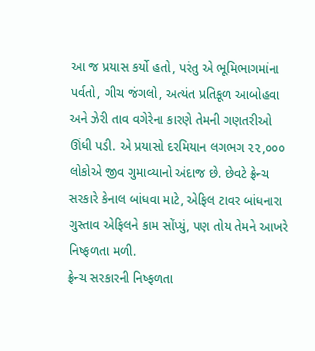આ જ પ્રયાસ કર્યો હતો, પરંતુ એ ભૂમિભાગમાંના પર્વતો, ગીચ જંગલો, અત્યંત પ્રતિકૂળ આબોહવા અને ઝેરી તાવ વગેરેના કારણે તેમની ગણતરીઓ ઊંધી પડી. એ પ્રયાસો દરમિયાન લગભગ ૨૨,૦૦૦ લોકોએ જીવ ગુમાવ્યાનો અંદાજ છે. છેવટે ફ્રેન્ચ સરકારે કેનાલ બાંધવા માટે, એફિલ ટાવર બાંધનારા ગુસ્તાવ એફિલને કામ સોંપ્યું, પણ તોય તેમને આખરે નિષ્ફળતા મળી.
ફ્રેન્ચ સરકારની નિષ્ફળતા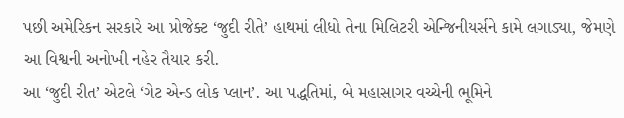પછી અમેરિકન સરકારે આ પ્રોજેક્ટ ‘જુદી રીતે’ હાથમાં લીધો તેના મિલિટરી એન્જિનીયર્સને કામે લગાડ્યા, જેમણે આ વિશ્વની અનોખી નહેર તૈયાર કરી.
આ ‘જુદી રીત’ એટલે ‘ગેટ એન્ડ લોક પ્લાન’. આ પદ્ધતિમાં, બે મહાસાગર વચ્ચેની ભૂમિને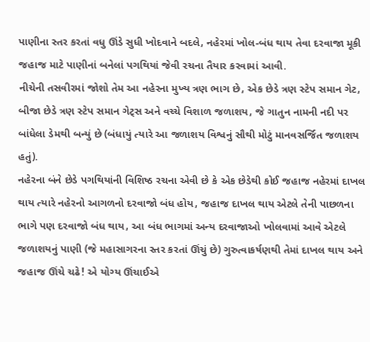પાણીના સ્તર કરતાં વધુ ઊંડે સુધી ખોદવાને બદલે, નહેરમાં ખોલ-બંધ થાય તેવા દરવાજા મૂકી જહાજ માટે પાણીનાં બનેલાં પગથિયાં જેવી રચના તૈયાર કરવામાં આવી.
નીચેની તસવીરમાં જોશો તેમ આ નહેરના મુખ્ય ત્રણ ભાગ છે, એક છેડે ત્રણ સ્ટેપ સમાન ગેટ, બીજા છેડે ત્રણ સ્ટેપ સમાન ગેટ્સ અને વચ્ચે વિશાળ જળાશય, જે ગાતુન નામની નદી પર બાંધેલા ડેમથી બન્યું છે (બંધાયું ત્યારે આ જળાશય વિશ્વનું સૌથી મોટું માનવસર્જિત જળાશય હતું).
નહેરના બંને છેડે પગથિયાંની વિશિષ્ઠ રચના એવી છે કે એક છેડેથી કોઈ જહાજ નહેરમાં દાખલ થાય ત્યારે નહેરનો આગળનો દરવાજો બંધ હોય, જહાજ દાખલ થાય એટલે તેની પાછળના ભાગે પણ દરવાજો બંધ થાય, આ બંધ ભાગમાં અન્ય દરવાજાઓ ખોલવામાં આવે એટલે જળાશયનું પાણી (જે મહાસાગરના સ્તર કરતાં ઊંચું છે) ગુરુત્વાકર્ષણથી તેમાં દાખલ થાય અને જહાજ ઊંચે ચઢે! એ યોગ્ય ઊંચાઈએ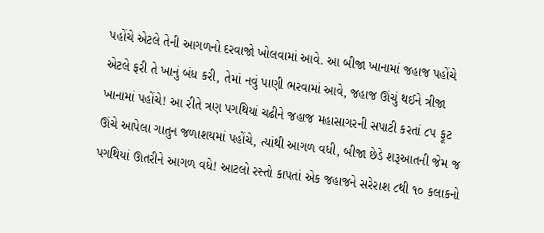પહોંચે એટલે તેની આગળનો દરવાજો ખોલવામાં આવે. આ બીજા ખાનામાં જહાજ પહોંચે એટલે ફરી તે ખાનું બંધ કરી, તેમાં નવું પાણી ભરવામાં આવે, જહાજ ઊંચું થઈને ત્રીજા ખાનામાં પહોંચે! આ રીતે ત્રણ પગથિયાં ચઢીને જહાજ મહાસાગરની સપાટી કરતાં ૮૫ ફૂટ ઊંચે આપેલા ગાતુન જળાશયમાં પહોંચે, ત્યાંથી આગળ વધી, બીજા છેડે શરૂઆતની જેમ જ પગથિયાં ઊતરીને આગળ વધે! આટલો રસ્તો કાપતાં એક જહાજને સરેરાશ ૮થી ૧૦ કલાકનો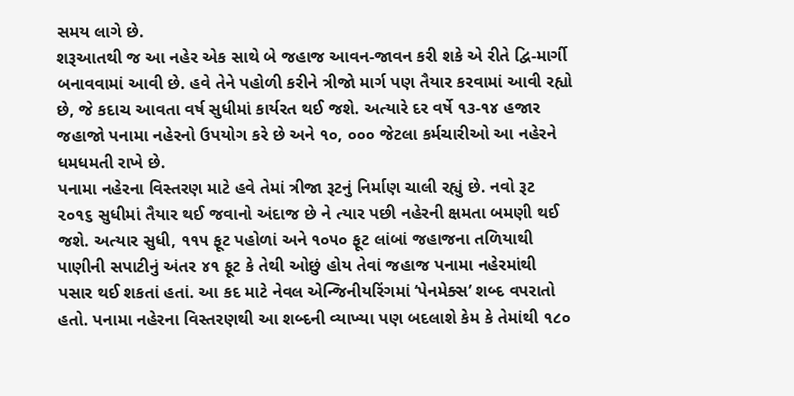સમય લાગે છે.
શરૂઆતથી જ આ નહેર એક સાથે બે જહાજ આવન-જાવન કરી શકે એ રીતે દ્વિ-માર્ગી બનાવવામાં આવી છે. હવે તેને પહોળી કરીને ત્રીજો માર્ગ પણ તૈયાર કરવામાં આવી રહ્યો છે, જે કદાચ આવતા વર્ષ સુધીમાં કાર્યરત થઈ જશે. અત્યારે દર વર્ષે ૧૩-૧૪ હજાર જહાજો પનામા નહેરનો ઉપયોગ કરે છે અને ૧૦, ૦૦૦ જેટલા કર્મચારીઓ આ નહેરને ધમધમતી રાખે છે.
પનામા નહેરના વિસ્તરણ માટે હવે તેમાં ત્રીજા રૂટનું નિર્માણ ચાલી રહ્યું છે. નવો રૂટ ૨૦૧૬ સુધીમાં તૈયાર થઈ જવાનો અંદાજ છે ને ત્યાર પછી નહેરની ક્ષમતા બમણી થઈ જશે. અત્યાર સુધી, ૧૧૫ ફૂટ પહોળાં અને ૧૦૫૦ ફૂટ લાંબાં જહાજના તળિયાથી પાણીની સપાટીનું અંતર ૪૧ ફૂટ કે તેથી ઓછું હોય તેવાં જહાજ પનામા નહેરમાંથી પસાર થઈ શકતાં હતાં. આ કદ માટે નેવલ એન્જિનીયરિંગમાં ‘પેનમેક્સ’ શબ્દ વપરાતો હતો. પનામા નહેરના વિસ્તરણથી આ શબ્દની વ્યાખ્યા પણ બદલાશે કેમ કે તેમાંથી ૧૮૦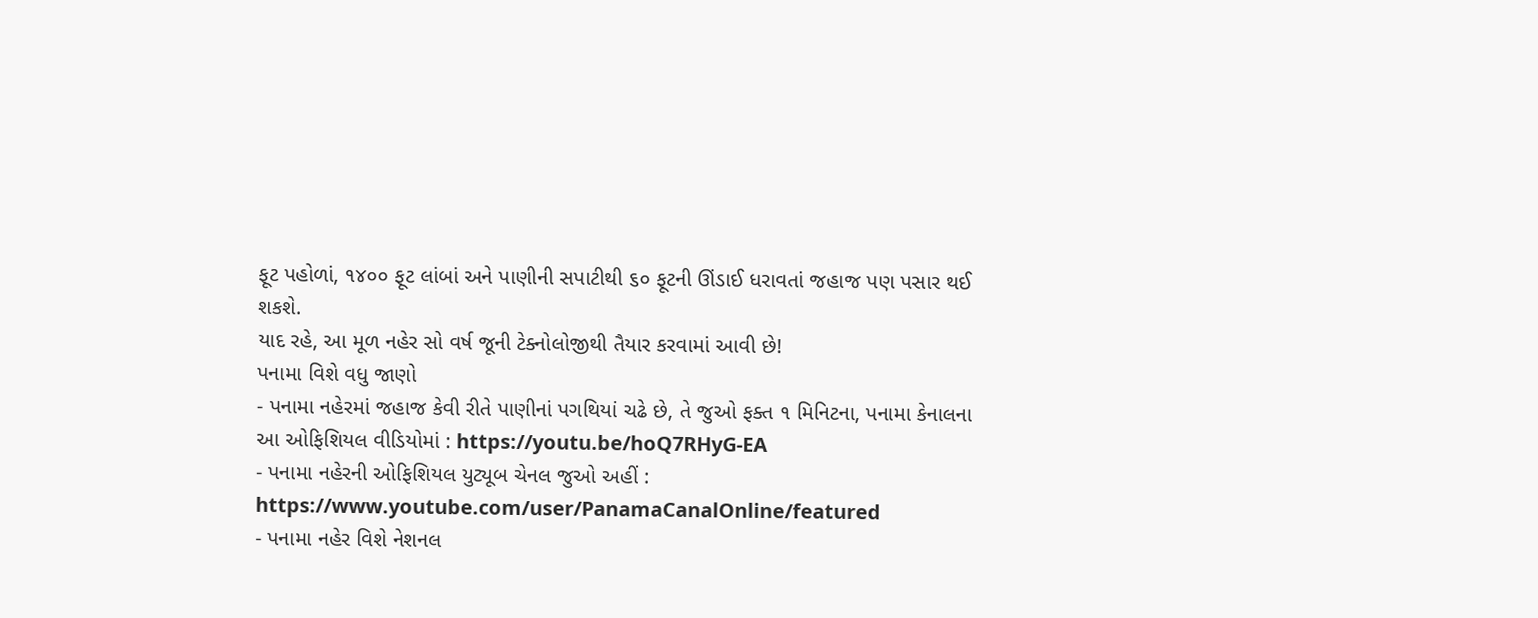ફૂટ પહોળાં, ૧૪૦૦ ફૂટ લાંબાં અને પાણીની સપાટીથી ૬૦ ફૂટની ઊંડાઈ ધરાવતાં જહાજ પણ પસાર થઈ શકશે.
યાદ રહે, આ મૂળ નહેર સો વર્ષ જૂની ટેક્નોલોજીથી તૈયાર કરવામાં આવી છે!
પનામા વિશે વધુ જાણો
- પનામા નહેરમાં જહાજ કેવી રીતે પાણીનાં પગથિયાં ચઢે છે, તે જુઓ ફક્ત ૧ મિનિટના, પનામા કેનાલના આ ઓફિશિયલ વીડિયોમાં : https://youtu.be/hoQ7RHyG-EA
- પનામા નહેરની ઓફિશિયલ યુટ્યૂબ ચેનલ જુઓ અહીં : https://www.youtube.com/user/PanamaCanalOnline/featured
- પનામા નહેર વિશે નેશનલ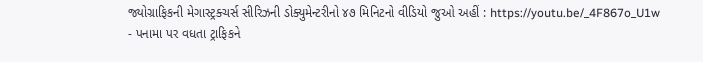જ્યોગ્રાફિકની મેગાસ્ટ્રક્ચર્સ સીરિઝની ડોક્યુમેન્ટરીનો ૪૭ મિનિટનો વીડિયો જુઓ અહીં : https://youtu.be/_4F867o_U1w
- પનામા પર વધતા ટ્રાફિકને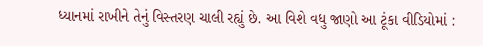ધ્યાનમાં રાખીને તેનું વિસ્તરણ ચાલી રહ્યું છે. આ વિશે વધુ જાણો આ ટૂંકા વીડિયોમાં :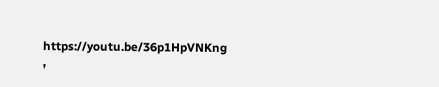https://youtu.be/36p1HpVNKng ,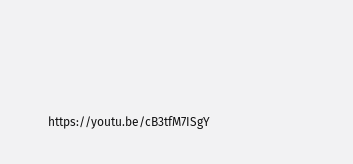https://youtu.be/cB3tfM7ISgY